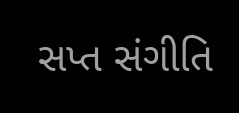સપ્ત સંગીતિ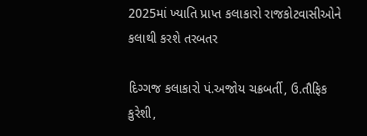2025માં ખ્યાતિ પ્રાપ્ત કલાકારો રાજકોટવાસીઓને કલાથી કરશે તરબતર

દિગ્ગજ કલાકારો પં.અજોય ચક્રબર્તી, ઉ.તૌફિક કુરેશી,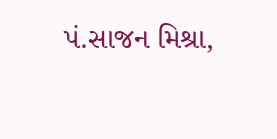પં.સાજન મિશ્રા,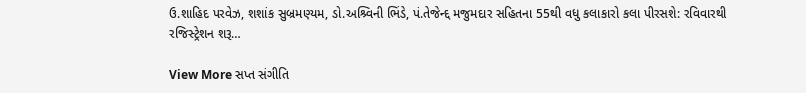ઉ.શાહિદ પરવેઝ, શશાંક સુબ્રમણ્યમ, ડો.અશ્ર્વિની ભિંડે, પં.તેજેન્દ્દ મજુમદાર સહિતના 55થી વધુ કલાકારો કલા પીરસશે: રવિવારથી રજિસ્ટ્રેશન શરૂ…

View More સપ્ત સંગીતિ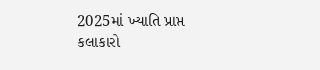2025માં ખ્યાતિ પ્રાપ્ત કલાકારો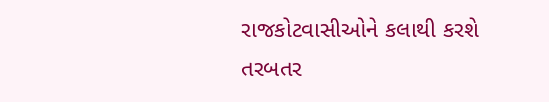રાજકોટવાસીઓને કલાથી કરશે તરબતર